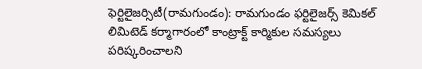ఫెర్టిలైజర్సిటీ(రామగుండం): రామగుండం ఫర్టిలైజర్స్ కెమికల్ లిమిటెడ్ కర్మాగారంలో కాంట్రాక్ట్ కార్మికుల సమస్యలు పరిష్కరించాలని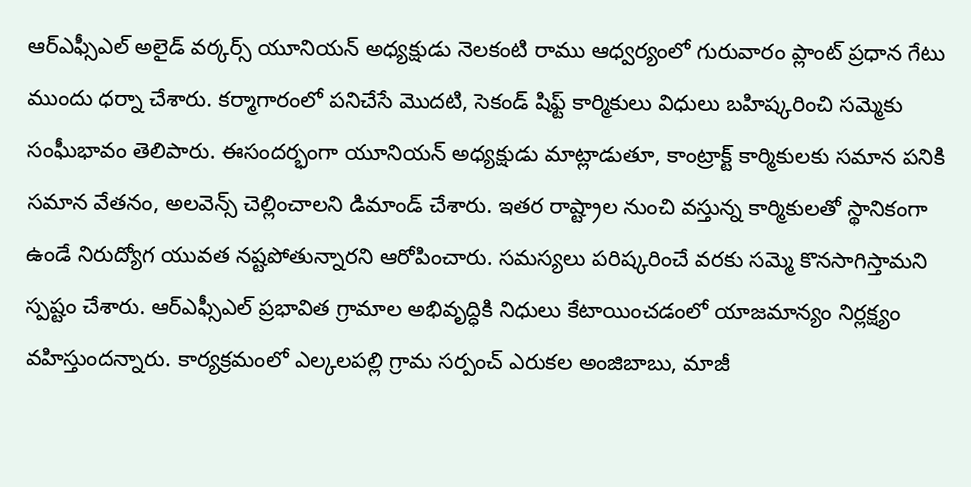ఆర్ఎఫ్సీఎల్ అలైడ్ వర్కర్స్ యూనియన్ అధ్యక్షుడు నెలకంటి రాము ఆధ్వర్యంలో గురువారం ప్లాంట్ ప్రధాన గేటు ముందు ధర్నా చేశారు. కర్మాగారంలో పనిచేసే మొదటి, సెకండ్ షిఫ్ట్ కార్మికులు విధులు బహిష్కరించి సమ్మెకు సంఘీభావం తెలిపారు. ఈసందర్భంగా యూనియన్ అధ్యక్షుడు మాట్లాడుతూ, కాంట్రాక్ట్ కార్మికులకు సమాన పనికి సమాన వేతనం, అలవెన్స్ చెల్లించాలని డిమాండ్ చేశారు. ఇతర రాష్ట్రాల నుంచి వస్తున్న కార్మికులతో స్థానికంగా ఉండే నిరుద్యోగ యువత నష్టపోతున్నారని ఆరోపించారు. సమస్యలు పరిష్కరించే వరకు సమ్మె కొనసాగిస్తామని స్పష్టం చేశారు. ఆర్ఎఫ్సీఎల్ ప్రభావిత గ్రామాల అభివృద్ధికి నిధులు కేటాయించడంలో యాజమాన్యం నిర్లక్ష్యం వహిస్తుందన్నారు. కార్యక్రమంలో ఎల్కలపల్లి గ్రామ సర్పంచ్ ఎరుకల అంజిబాబు, మాజీ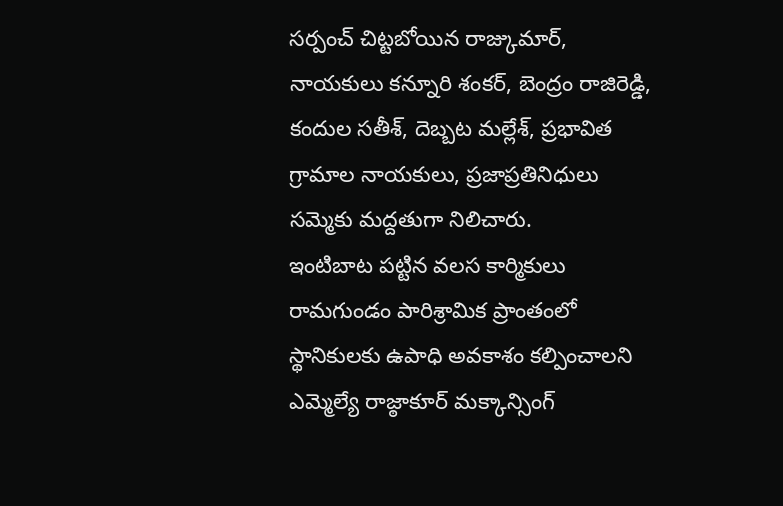సర్పంచ్ చిట్టబోయిన రాజ్కుమార్, నాయకులు కన్నూరి శంకర్, బెంద్రం రాజిరెడ్డి, కందుల సతీశ్, దెబ్బట మల్లేశ్, ప్రభావిత గ్రామాల నాయకులు, ప్రజాప్రతినిధులు సమ్మెకు మద్దతుగా నిలిచారు.
ఇంటిబాట పట్టిన వలస కార్మికులు
రామగుండం పారిశ్రామిక ప్రాంతంలో స్థానికులకు ఉపాధి అవకాశం కల్పించాలని ఎమ్మెల్యే రాజ్ఠాకూర్ మక్కాన్సింగ్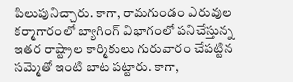పిలుపునిచ్చారు. కాగా, రామగుండం ఎరువుల కర్మాగారంలో బ్యాగింగ్ విభాగంలో పనిచేస్తున్న ఇతర రాష్ట్రాల కార్మికులు గురువారం చేపట్టిన సమ్మెతో ఇంటి బాట పట్టారు. కాగా,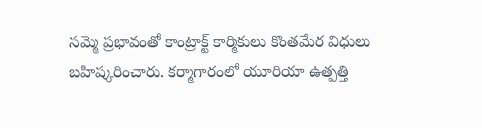సమ్మె ప్రభావంతో కాంట్రాక్ట్ కార్మికులు కొంతమేర విధులు బహిష్కరించారు. కర్మాగారంలో యూరియా ఉత్పత్తి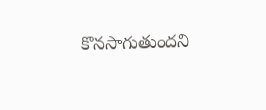కొనసాగుతుందని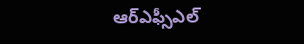ఆర్ఎఫ్సీఎల్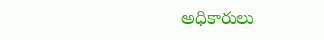అధికారులు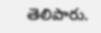తెలిపారు.